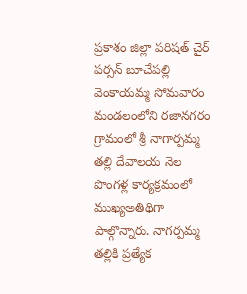ప్రకాశం జిల్లా పరిషత్ చైర్ పర్సన్ బూచేపల్లి వెంకాయమ్మ సోమవారం మండలంలోని రజానగరం గ్రామంలో శ్రీ నాగార్పమ్మ తల్లి దేవాలయ నెల పొంగళ్ల కార్యక్రమంలో ముఖ్యఅతిథిగా పాల్గొన్నారు. నాగర్పమ్మ తల్లికి ప్రత్యేక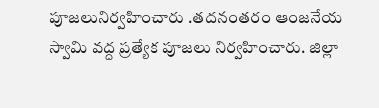పూజలునిర్వహించారు .తదనంతరం ఆంజనేయ స్వామి వద్ద ప్రత్యేక పూజలు నిర్వహించారు. జిల్లా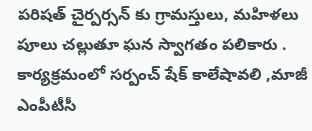పరిషత్ చైర్పర్సన్ కు గ్రామస్తులు, మహిళలు పూలు చల్లుతూ ఘన స్వాగతం పలికారు . కార్యక్రమంలో సర్పంచ్ షేక్ కాలేషావలి ,మాజీ ఎంపీటీసీ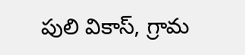పులి వికాస్, గ్రామ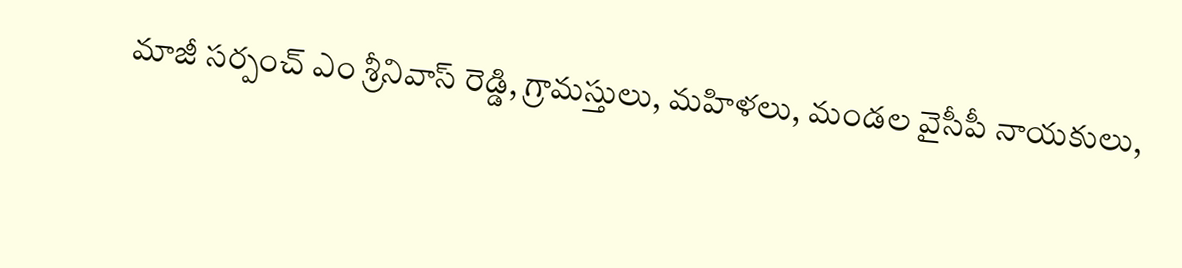మాజీ సర్పంచ్ ఎం శ్రీనివాస్ రెడ్డి, గ్రామస్తులు, మహిళలు, మండల వైసీపీ నాయకులు,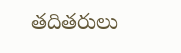తదితరులు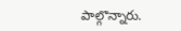పాల్గొన్నారు.